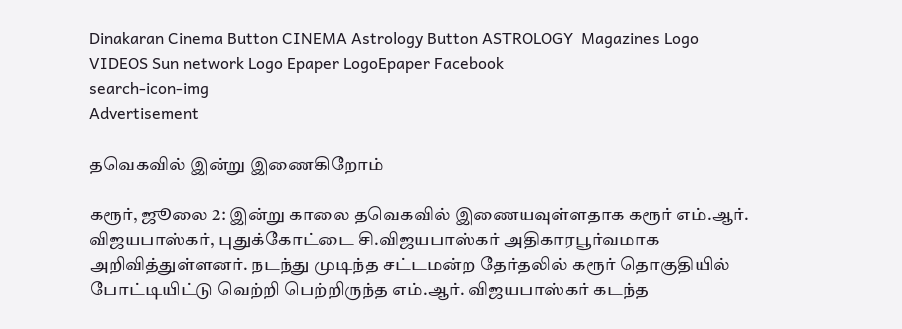Dinakaran Cinema Button CINEMA Astrology Button ASTROLOGY  Magazines Logo VIDEOS Sun network Logo Epaper LogoEpaper Facebook
search-icon-img
Advertisement

தவெகவில் இன்று இணைகிறோம்

கரூர், ஜூலை 2: இன்று காலை தவெகவில் இணையவுள்ளதாக கரூர் எம்.ஆர். விஜயபாஸ்கர், புதுக்கோட்டை சி.விஜயபாஸ்கர் அதிகாரபூர்வமாக அறிவித்துள்ளனர். நடந்து முடிந்த சட்டமன்ற தேர்தலில் கரூர் தொகுதியில் போட்டியிட்டு வெற்றி பெற்றிருந்த எம்.ஆர். விஜயபாஸ்கர் கடந்த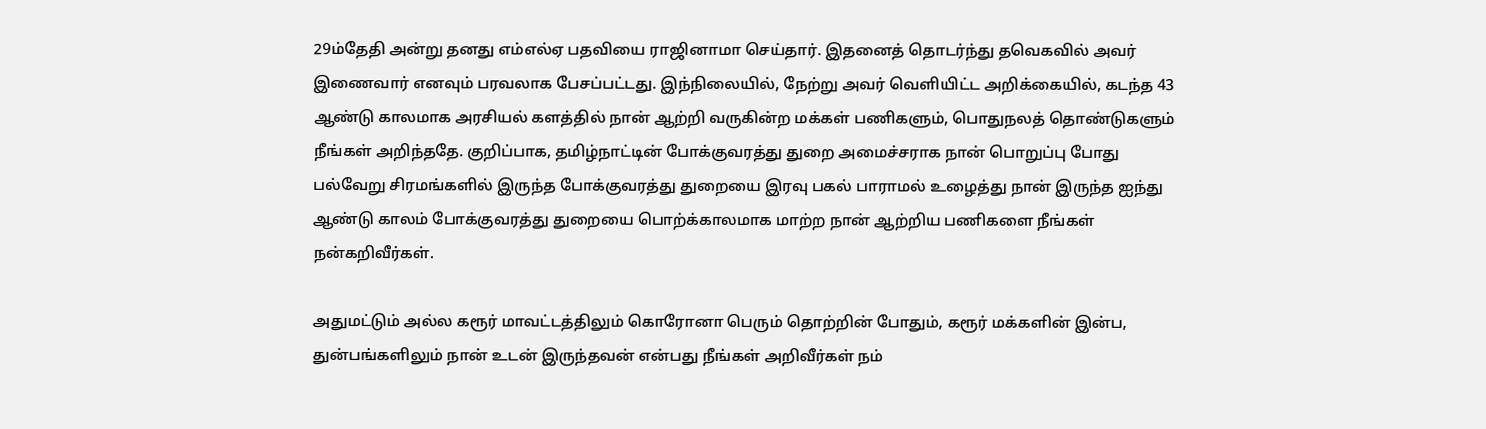29ம்தேதி அன்று தனது எம்எல்ஏ பதவியை ராஜினாமா செய்தார். இதனைத் தொடர்ந்து தவெகவில் அவர் இணைவார் எனவும் பரவலாக பேசப்பட்டது. இந்நிலையில், நேற்று அவர் வெளியிட்ட அறிக்கையில், கடந்த 43 ஆண்டு காலமாக அரசியல் களத்தில் நான் ஆற்றி வருகின்ற மக்கள் பணிகளும், பொதுநலத் தொண்டுகளும் நீங்கள் அறிந்ததே. குறிப்பாக, தமிழ்நாட்டின் போக்குவரத்து துறை அமைச்சராக நான் பொறுப்பு போது பல்வேறு சிரமங்களில் இருந்த போக்குவரத்து துறையை இரவு பகல் பாராமல் உழைத்து நான் இருந்த ஐந்து ஆண்டு காலம் போக்குவரத்து துறையை பொற்க்காலமாக மாற்ற நான் ஆற்றிய பணிகளை நீங்கள் நன்கறிவீர்கள்.

அதுமட்டும் அல்ல கரூர் மாவட்டத்திலும் கொரோனா பெரும் தொற்றின் போதும், கரூர் மக்களின் இன்ப, துன்பங்களிலும் நான் உடன் இருந்தவன் என்பது நீங்கள் அறிவீர்கள் நம்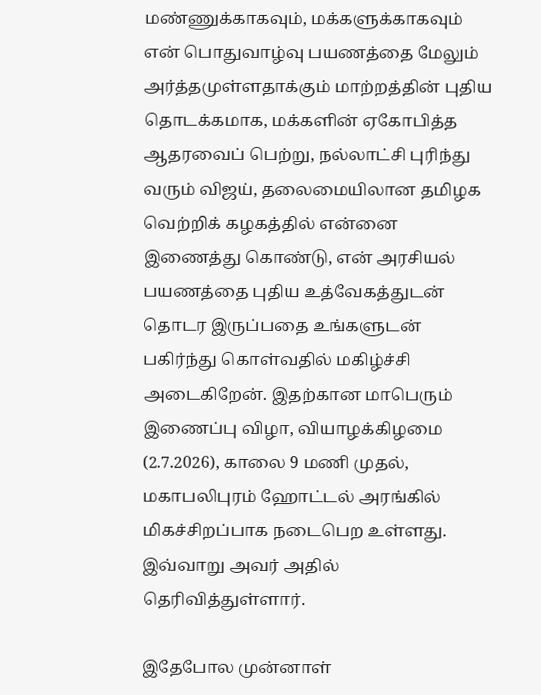மண்ணுக்காகவும், மக்களுக்காகவும் என் பொதுவாழ்வு பயணத்தை மேலும் அர்த்தமுள்ளதாக்கும் மாற்றத்தின் புதிய தொடக்கமாக, மக்களின் ஏகோபித்த ஆதரவைப் பெற்று, நல்லாட்சி புரிந்து வரும் விஜய், தலைமையிலான தமிழக வெற்றிக் கழகத்தில் என்னை இணைத்து கொண்டு, என் அரசியல் பயணத்தை புதிய உத்வேகத்துடன் தொடர இருப்பதை உங்களுடன் பகிர்ந்து கொள்வதில் மகிழ்ச்சி அடைகிறேன். இதற்கான மாபெரும் இணைப்பு விழா, வியாழக்கிழமை (2.7.2026), காலை 9 மணி முதல், மகாபலிபுரம் ஹோட்டல் அரங்கில் மிகச்சிறப்பாக நடைபெற உள்ளது. இவ்வாறு அவர் அதில் தெரிவித்துள்ளார்.

இதேபோல முன்னாள்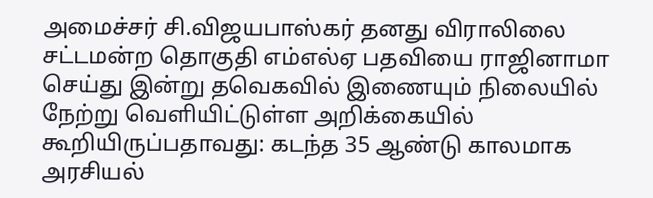அமைச்சர் சி.விஜயபாஸ்கர் தனது விராலிலை சட்டமன்ற தொகுதி எம்எல்ஏ பதவியை ராஜினாமா செய்து இன்று தவெகவில் இணையும் நிலையில் நேற்று வெளியிட்டுள்ள அறிக்கையில் கூறியிருப்பதாவது: கடந்த 35 ஆண்டு காலமாக அரசியல்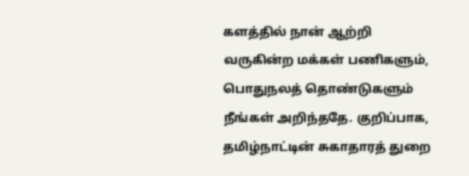களத்தில் நான் ஆற்றி வருகின்ற மக்கள் பணிகளும், பொதுநலத் தொண்டுகளும் நீங்கள் அறிந்ததே. குறிப்பாக, தமிழ்நாட்டின் சுகாதாரத் துறை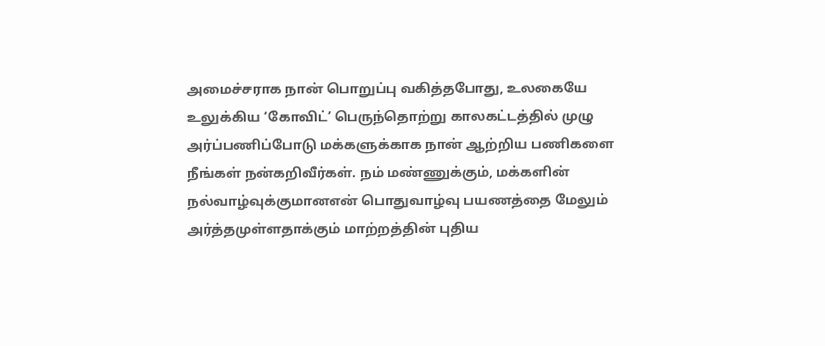அமைச்சராக நான் பொறுப்பு வகித்தபோது, உலகையே உலுக்கிய ‘கோவிட்’ பெருந்தொற்று காலகட்டத்தில் முழு அர்ப்பணிப்போடு மக்களுக்காக நான் ஆற்றிய பணிகளை நீங்கள் நன்கறிவீர்கள். நம் மண்ணுக்கும், மக்களின் நல்வாழ்வுக்குமானஎன் பொதுவாழ்வு பயணத்தை மேலும் அர்த்தமுள்ளதாக்கும் மாற்றத்தின் புதிய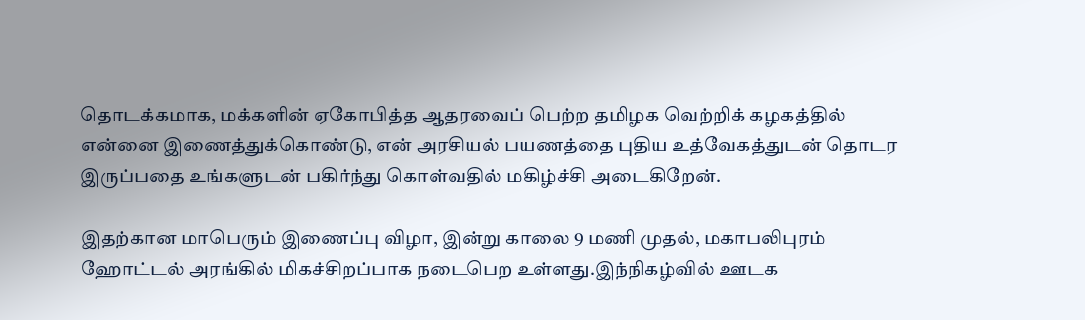தொடக்கமாக, மக்களின் ஏகோபித்த ஆதரவைப் பெற்ற தமிழக வெற்றிக் கழகத்தில் என்னை இணைத்துக்கொண்டு, என் அரசியல் பயணத்தை புதிய உத்வேகத்துடன் தொடர இருப்பதை உங்களுடன் பகிர்ந்து கொள்வதில் மகிழ்ச்சி அடைகிறேன்.

இதற்கான மாபெரும் இணைப்பு விழா, இன்று காலை 9 மணி முதல், மகாபலிபுரம் ஹோட்டல் அரங்கில் மிகச்சிறப்பாக நடைபெற உள்ளது.இந்நிகழ்வில் ஊடக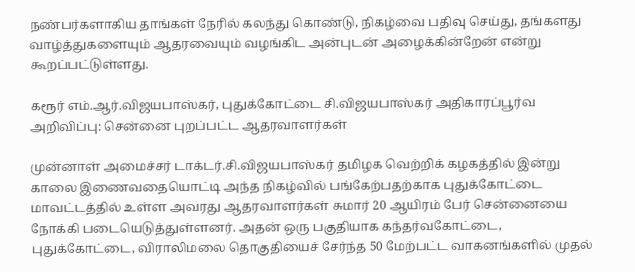நண்பர்களாகிய தாங்கள் நேரில் கலந்து கொண்டு, நிகழ்வை பதிவு செய்து, தங்களது வாழ்த்துகளையும் ஆதரவையும் வழங்கிட அன்புடன் அழைக்கின்றேன் என்று கூறப்பட்டுள்ளது.

கரூர் எம்.ஆர்.விஜயபாஸ்கர், புதுக்கோட்டை சி.விஜயபாஸ்கர் அதிகாரப்பூர்வ அறிவிப்பு: சென்னை புறப்பட்ட ஆதரவாளர்கள்

முன்னாள் அமைச்சர் டாக்டர்.சி.விஜயபாஸ்கர் தமிழக வெற்றிக் கழகத்தில் இன்று காலை இணைவதையொட்டி அந்த நிகழ்வில் பங்கேற்பதற்காக புதுக்கோட்டை மாவட்டத்தில் உள்ள அவரது ஆதரவாளர்கள் சுமார் 20 ஆயிரம் பேர் சென்னையை நோக்கி படையெடுத்துள்ளனர். அதன் ஒரு பகுதியாக கந்தர்வகோட்டை, புதுக்கோட்டை, விராலிமலை தொகுதியைச் சேர்ந்த 50 மேற்பட்ட வாகனங்களில் முதல்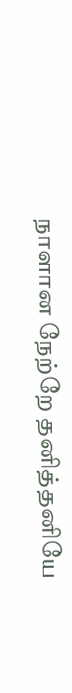நாளான நேற்றே தனித்தனியே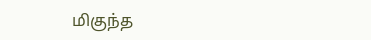மிகுந்த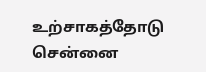உற்சாகத்தோடு சென்னை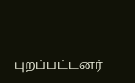புறப்பட்டனர்